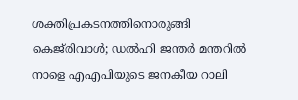ശക്തിപ്രകടനത്തിനൊരുങ്ങി കെജ്‌രിവാൾ; ഡൽഹി ജന്തർ മന്തറിൽ നാളെ എഎപിയുടെ ജനകീയ റാലി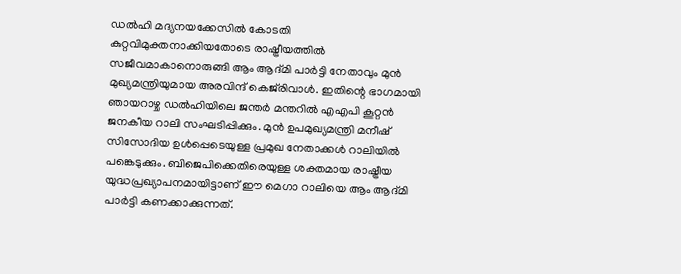ഡൽഹി മദ്യനയക്കേസിൽ കോടതി കുറ്റവിമുക്തനാക്കിയതോടെ രാഷ്ട്രീയത്തിൽ സജീവമാകാനൊരുങ്ങി ആം ആദ്മി പാർട്ടി നേതാവും മുൻ മുഖ്യമന്ത്രിയുമായ അരവിന്ദ് കെജ്‌രിവാൾ. ഇതിന്റെ ഭാഗമായി ഞായറാഴ്ച ഡൽഹിയിലെ ജന്തർ മന്തറിൽ എഎപി കൂറ്റൻ ജനകീയ റാലി സംഘടിപ്പിക്കും. മുൻ ഉപമുഖ്യമന്ത്രി മനീഷ് സിസോദിയ ഉൾപ്പെടെയുള്ള പ്രമുഖ നേതാക്കൾ റാലിയിൽ പങ്കെടുക്കും. ബിജെപിക്കെതിരെയുള്ള ശക്തമായ രാഷ്ട്രീയ യുദ്ധപ്രഖ്യാപനമായിട്ടാണ് ഈ മെഗാ റാലിയെ ആം ആദ്മി പാർട്ടി കണക്കാക്കുന്നത്.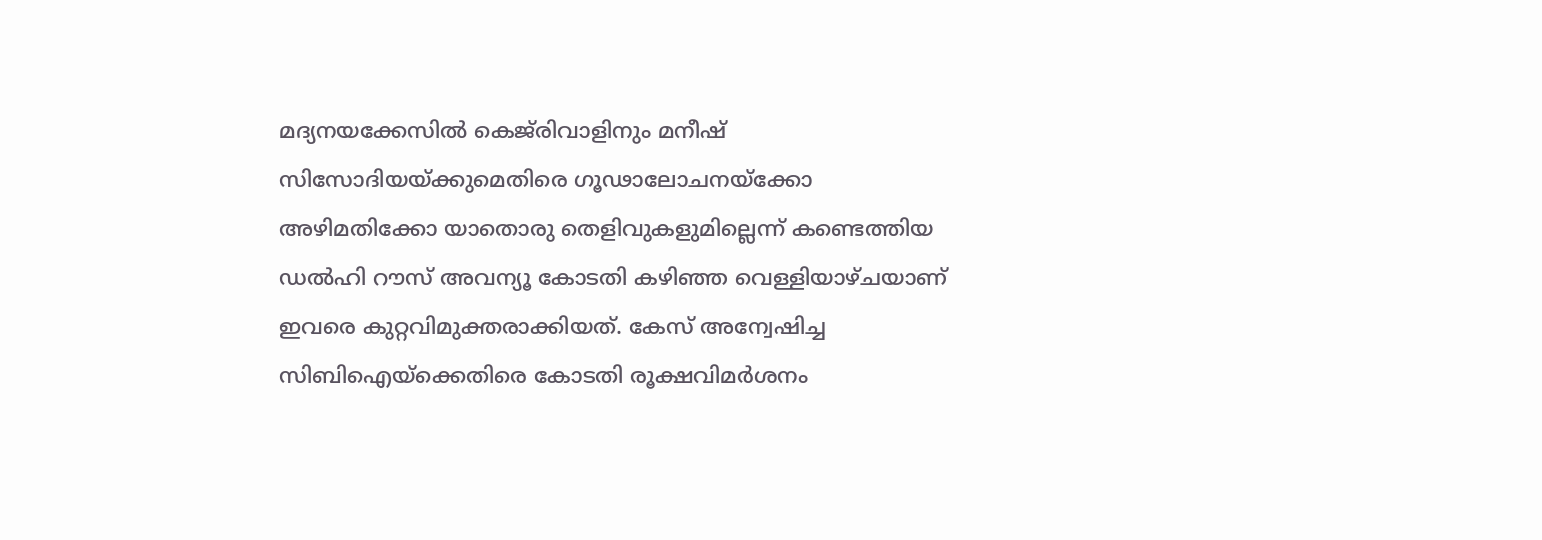മദ്യനയക്കേസിൽ കെജ്‌രിവാളിനും മനീഷ് സിസോദിയയ്ക്കുമെതിരെ ഗൂഢാലോചനയ്ക്കോ അഴിമതിക്കോ യാതൊരു തെളിവുകളുമില്ലെന്ന് കണ്ടെത്തിയ ഡൽഹി റൗസ് അവന്യൂ കോടതി കഴിഞ്ഞ വെള്ളിയാഴ്ചയാണ് ഇവരെ കുറ്റവിമുക്തരാക്കിയത്. കേസ് അന്വേഷിച്ച സിബിഐയ്‌ക്കെതിരെ കോടതി രൂക്ഷവിമർശനം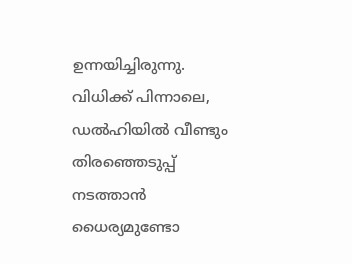ഉന്നയിച്ചിരുന്നു. വിധിക്ക് പിന്നാലെ, ഡൽഹിയിൽ വീണ്ടും തിരഞ്ഞെടുപ്പ് നടത്താൻ ധൈര്യമുണ്ടോ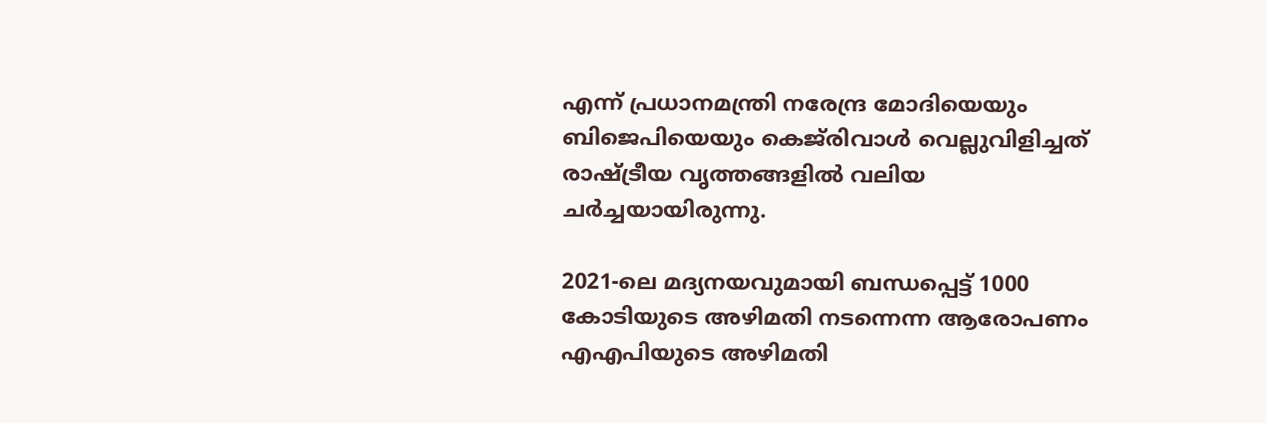എന്ന് പ്രധാനമന്ത്രി നരേന്ദ്ര മോദിയെയും ബിജെപിയെയും കെജ്‌രിവാൾ വെല്ലുവിളിച്ചത് രാഷ്ട്രീയ വൃത്തങ്ങളിൽ വലിയ ചർച്ചയായിരുന്നു.

2021-ലെ മദ്യനയവുമായി ബന്ധപ്പെട്ട് 1000 കോടിയുടെ അഴിമതി നടന്നെന്ന ആരോപണം എഎപിയുടെ അഴിമതി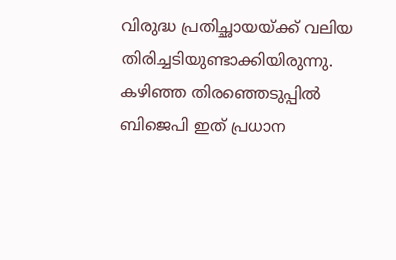വിരുദ്ധ പ്രതിച്ഛായയ്ക്ക് വലിയ തിരിച്ചടിയുണ്ടാക്കിയിരുന്നു. കഴിഞ്ഞ തിരഞ്ഞെടുപ്പിൽ ബിജെപി ഇത് പ്രധാന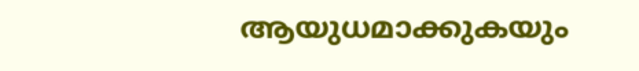ആയുധമാക്കുകയും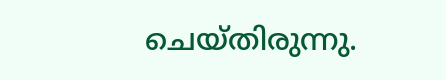ചെയ്തിരുന്നു.